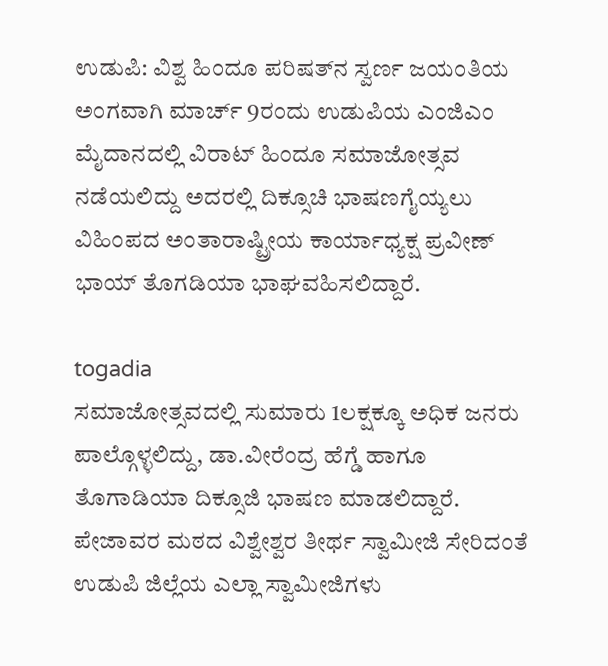ಉಡುಪಿ: ವಿಶ್ವ ಹಿಂದೂ ಪರಿಷತ್‍ನ ಸ್ವರ್ಣ ಜಯಂತಿಯ ಅಂಗವಾಗಿ ಮಾರ್ಚ್ 9ರಂದು ಉಡುಪಿಯ ಎಂಜಿಎಂ ಮೈದಾನದಲ್ಲಿ ವಿರಾಟ್ ಹಿಂದೂ ಸಮಾಜೋತ್ಸವ ನಡೆಯಲಿದ್ದು ಅದರಲ್ಲಿ ದಿಕ್ಸೂಚಿ ಭಾಷಣಗೈಯ್ಯಲು ವಿಹಿಂಪದ ಅಂತಾರಾಷ್ಟ್ರೀಯ ಕಾರ್ಯಾಧ್ಯಕ್ಷ ಪ್ರವೀಣ್ ಭಾಯ್ ತೊಗಡಿಯಾ ಭಾಘವಹಿಸಲಿದ್ದಾರೆ.

togadia
ಸಮಾಜೋತ್ಸವದಲ್ಲಿ ಸುಮಾರು 1ಲಕ್ಷಕ್ಕೂ ಅಧಿಕ ಜನರು ಪಾಲ್ಗೊಳ್ಳಲಿದ್ದು, ಡಾ.ವೀರೆಂದ್ರ ಹೆಗ್ಡೆ ಹಾಗೂ ತೊಗಾಡಿಯಾ ದಿಕ್ಸೂಜಿ ಭಾಷಣ ಮಾಡಲಿದ್ದಾರೆ. ಪೇಜಾವರ ಮಠದ ವಿಶ್ವೇಶ್ವರ ತೀರ್ಥ ಸ್ವಾಮೀಜಿ ಸೇರಿದಂತೆ ಉಡುಪಿ ಜಿಲ್ಲೆಯ ಎಲ್ಲಾ ಸ್ವಾಮೀಜಿಗಳು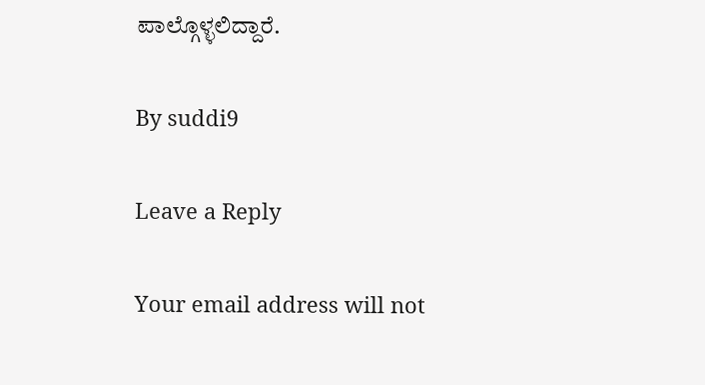ಪಾಲ್ಗೊಳ್ಳಲಿದ್ದಾರೆ.

By suddi9

Leave a Reply

Your email address will not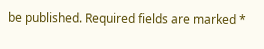be published. Required fields are marked *